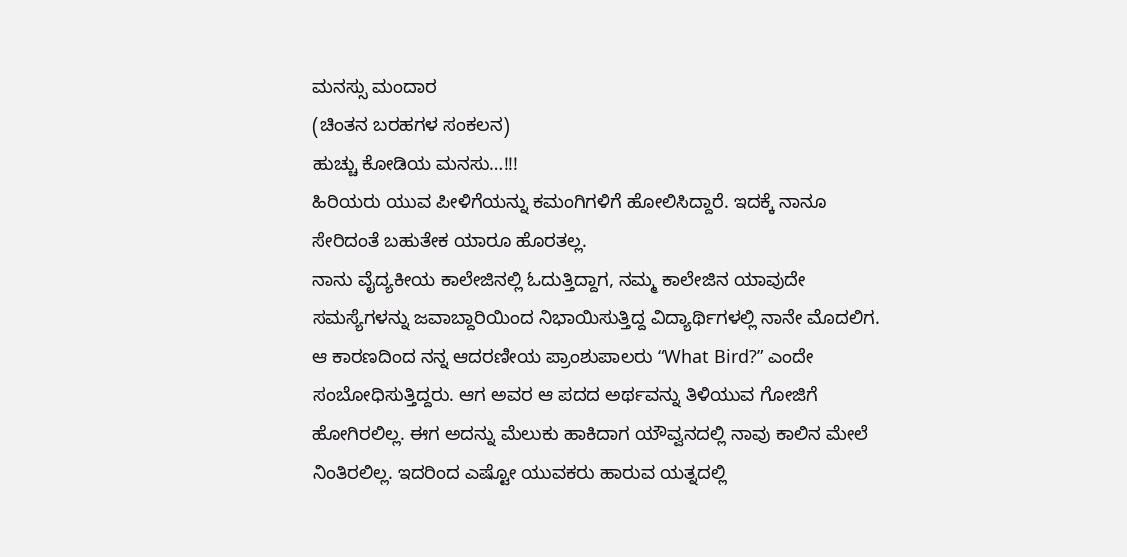ಮನಸ್ಸು ಮಂದಾರ
(ಚಿಂತನ ಬರಹಗಳ ಸಂಕಲನ)
ಹುಚ್ಚು ಕೋಡಿಯ ಮನಸು…!!!
ಹಿರಿಯರು ಯುವ ಪೀಳಿಗೆಯನ್ನು ಕಮಂಗಿಗಳಿಗೆ ಹೋಲಿಸಿದ್ದಾರೆ. ಇದಕ್ಕೆ ನಾನೂ ಸೇರಿದಂತೆ ಬಹುತೇಕ ಯಾರೂ ಹೊರತಲ್ಲ.
ನಾನು ವೈದ್ಯಕೀಯ ಕಾಲೇಜಿನಲ್ಲಿ ಓದುತ್ತಿದ್ದಾಗ, ನಮ್ಮ ಕಾಲೇಜಿನ ಯಾವುದೇ ಸಮಸ್ಯೆಗಳನ್ನು ಜವಾಬ್ದಾರಿಯಿಂದ ನಿಭಾಯಿಸುತ್ತಿದ್ದ ವಿದ್ಯಾರ್ಥಿಗಳಲ್ಲಿ ನಾನೇ ಮೊದಲಿಗ. ಆ ಕಾರಣದಿಂದ ನನ್ನ ಆದರಣೀಯ ಪ್ರಾಂಶುಪಾಲರು “What Bird?” ಎಂದೇ ಸಂಬೋಧಿಸುತ್ತಿದ್ದರು. ಆಗ ಅವರ ಆ ಪದದ ಅರ್ಥವನ್ನು ತಿಳಿಯುವ ಗೋಜಿಗೆ ಹೋಗಿರಲಿಲ್ಲ. ಈಗ ಅದನ್ನು ಮೆಲುಕು ಹಾಕಿದಾಗ ಯೌವ್ವನದಲ್ಲಿ ನಾವು ಕಾಲಿನ ಮೇಲೆ ನಿಂತಿರಲಿಲ್ಲ. ಇದರಿಂದ ಎಷ್ಟೋ ಯುವಕರು ಹಾರುವ ಯತ್ನದಲ್ಲಿ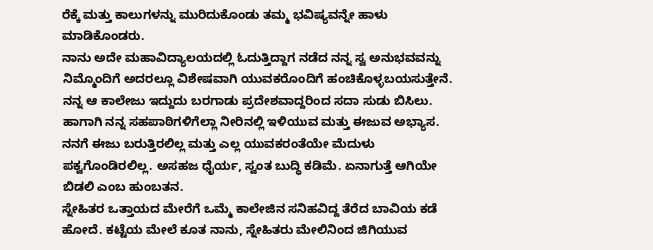ರೆಕ್ಕೆ ಮತ್ತು ಕಾಲುಗಳನ್ನು ಮುರಿದುಕೊಂಡು ತಮ್ಮ ಭವಿಷ್ಯವನ್ನೇ ಹಾಳು ಮಾಡಿಕೊಂಡರು.
ನಾನು ಅದೇ ಮಹಾವಿದ್ಯಾಲಯದಲ್ಲಿ ಓದುತ್ತಿದ್ದಾಗ ನಡೆದ ನನ್ನ ಸ್ವ ಅನುಭವವನ್ನು ನಿಮ್ಮೊಂದಿಗೆ ಅದರಲ್ಲೂ ವಿಶೇಷವಾಗಿ ಯುವಕರೊಂದಿಗೆ ಹಂಚಿಕೊಳ್ಳಬಯಸುತ್ತೇನೆ. ನನ್ನ ಆ ಕಾಲೇಜು ಇದ್ದುದು ಬರಗಾಡು ಪ್ರದೇಶವಾದ್ದರಿಂದ ಸದಾ ಸುಡು ಬಿಸಿಲು. ಹಾಗಾಗಿ ನನ್ನ ಸಹಪಾಠಿಗಳಿಗೆಲ್ಲಾ ನೀರಿನಲ್ಲಿ ಇಳಿಯುವ ಮತ್ತು ಈಜುವ ಅಭ್ಯಾಸ. ನನಗೆ ಈಜು ಬರುತ್ತಿರಲಿಲ್ಲ ಮತ್ತು ಎಲ್ಲ ಯುವಕರಂತೆಯೇ ಮೆದುಳು ಪಕ್ವಗೊಂಡಿರಲಿಲ್ಲ. ಅಸಹಜ ಧೈರ್ಯ, ಸ್ವಂತ ಬುದ್ಧಿ ಕಡಿಮೆ. ಏನಾಗುತ್ತೆ ಆಗಿಯೇ ಬಿಡಲಿ ಎಂಬ ಹುಂಬತನ.
ಸ್ನೇಹಿತರ ಒತ್ತಾಯದ ಮೇರೆಗೆ ಒಮ್ಮೆ ಕಾಲೇಜಿನ ಸನಿಹವಿದ್ದ ತೆರೆದ ಬಾವಿಯ ಕಡೆ ಹೋದೆ. ಕಟ್ಟೆಯ ಮೇಲೆ ಕೂತ ನಾನು, ಸ್ನೇಹಿತರು ಮೇಲಿನಿಂದ ಜಿಗಿಯುವ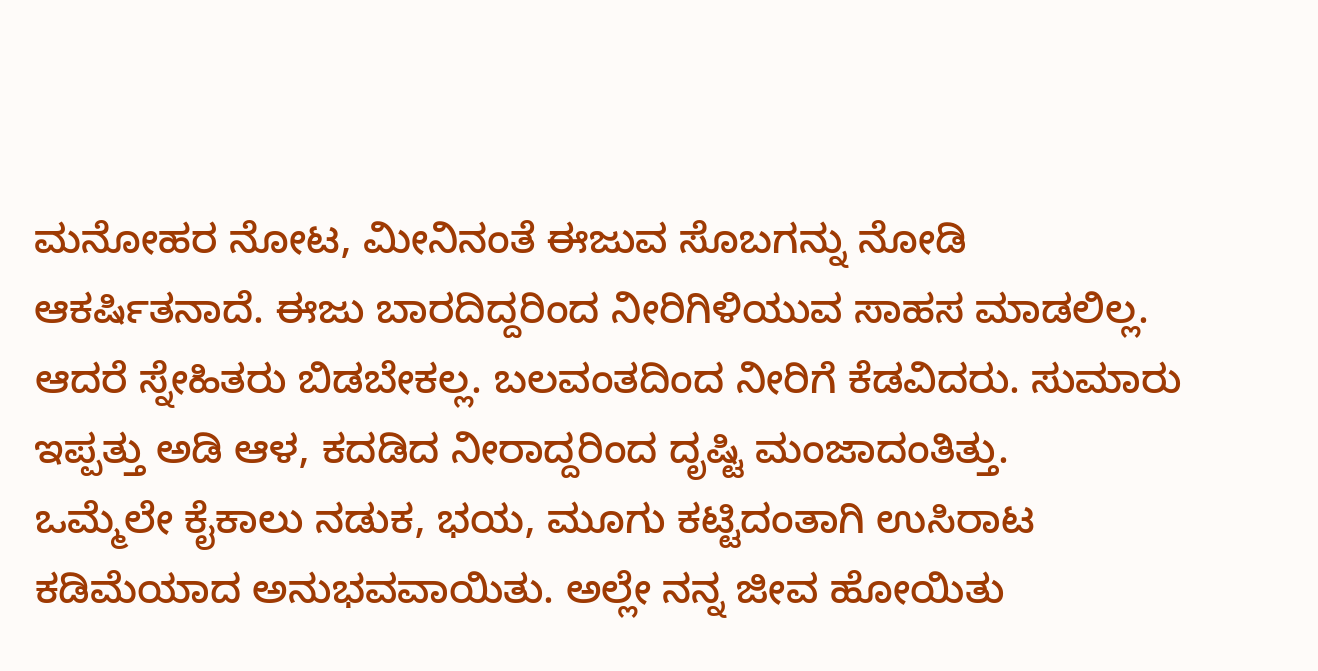ಮನೋಹರ ನೋಟ, ಮೀನಿನಂತೆ ಈಜುವ ಸೊಬಗನ್ನು ನೋಡಿ ಆಕರ್ಷಿತನಾದೆ. ಈಜು ಬಾರದಿದ್ದರಿಂದ ನೀರಿಗಿಳಿಯುವ ಸಾಹಸ ಮಾಡಲಿಲ್ಲ. ಆದರೆ ಸ್ನೇಹಿತರು ಬಿಡಬೇಕಲ್ಲ. ಬಲವಂತದಿಂದ ನೀರಿಗೆ ಕೆಡವಿದರು. ಸುಮಾರು ಇಪ್ಪತ್ತು ಅಡಿ ಆಳ, ಕದಡಿದ ನೀರಾದ್ದರಿಂದ ದೃಷ್ಟಿ ಮಂಜಾದಂತಿತ್ತು.
ಒಮ್ಮೆಲೇ ಕೈಕಾಲು ನಡುಕ, ಭಯ, ಮೂಗು ಕಟ್ಟಿದಂತಾಗಿ ಉಸಿರಾಟ ಕಡಿಮೆಯಾದ ಅನುಭವವಾಯಿತು. ಅಲ್ಲೇ ನನ್ನ ಜೀವ ಹೋಯಿತು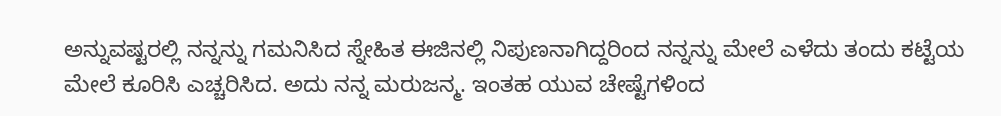ಅನ್ನುವಷ್ಟರಲ್ಲಿ ನನ್ನನ್ನು ಗಮನಿಸಿದ ಸ್ನೇಹಿತ ಈಜಿನಲ್ಲಿ ನಿಪುಣನಾಗಿದ್ದರಿಂದ ನನ್ನನ್ನು ಮೇಲೆ ಎಳೆದು ತಂದು ಕಟ್ಟೆಯ ಮೇಲೆ ಕೂರಿಸಿ ಎಚ್ಚರಿಸಿದ. ಅದು ನನ್ನ ಮರುಜನ್ಮ. ಇಂತಹ ಯುವ ಚೇಷ್ಟೆಗಳಿಂದ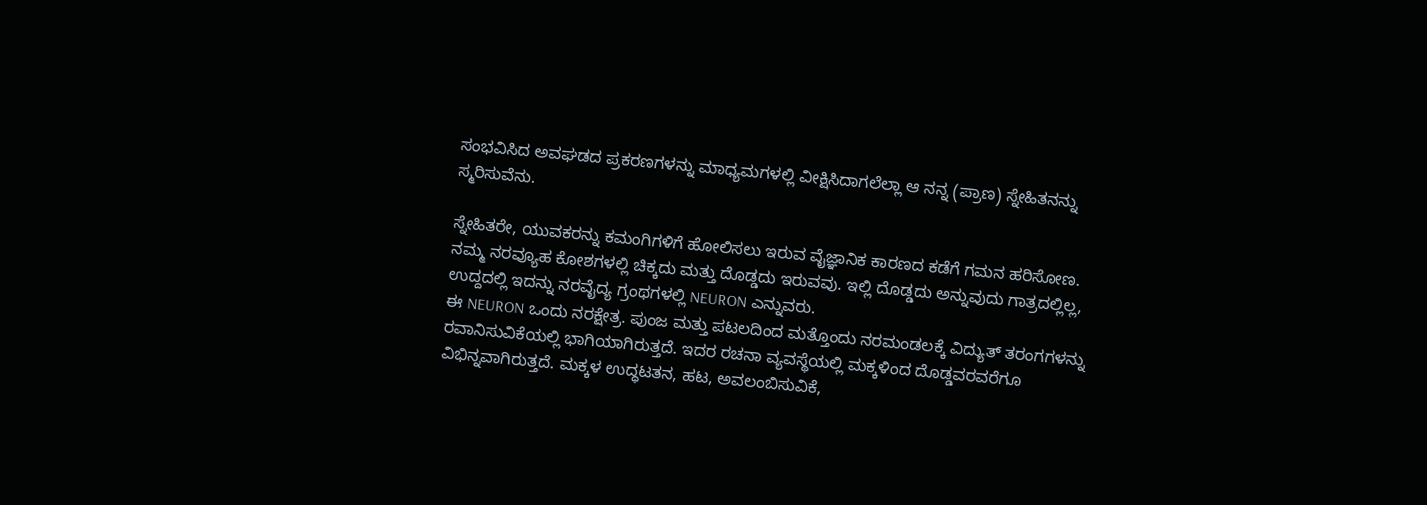ಸಂಭವಿಸಿದ ಅವಘಡದ ಪ್ರಕರಣಗಳನ್ನು ಮಾಧ್ಯಮಗಳಲ್ಲಿ ವೀಕ್ಷಿಸಿದಾಗಲೆಲ್ಲಾ ಆ ನನ್ನ (ಪ್ರಾಣ) ಸ್ನೇಹಿತನನ್ನು ಸ್ಮರಿಸುವೆನು.

ಸ್ನೇಹಿತರೇ, ಯುವಕರನ್ನು ಕಮಂಗಿಗಳಿಗೆ ಹೋಲಿಸಲು ಇರುವ ವೈಜ್ಞಾನಿಕ ಕಾರಣದ ಕಡೆಗೆ ಗಮನ ಹರಿಸೋಣ. ನಮ್ಮ ನರವ್ಯೂಹ ಕೋಶಗಳಲ್ಲಿ ಚಿಕ್ಕದು ಮತ್ತು ದೊಡ್ಡದು ಇರುವವು. ಇಲ್ಲಿ ದೊಡ್ಡದು ಅನ್ನುವುದು ಗಾತ್ರದಲ್ಲಿಲ್ಲ, ಉದ್ದದಲ್ಲಿ ಇದನ್ನು ನರವೈದ್ಯ ಗ್ರಂಥಗಳಲ್ಲಿ NEURON ಎನ್ನುವರು.
ಈ NEURON ಒಂದು ನರಕ್ಷೇತ್ರ. ಪುಂಜ ಮತ್ತು ಪಟಲದಿಂದ ಮತ್ತೊಂದು ನರಮಂಡಲಕ್ಕೆ ವಿದ್ಯುತ್ ತರಂಗಗಳನ್ನು ರವಾನಿಸುವಿಕೆಯಲ್ಲಿ ಭಾಗಿಯಾಗಿರುತ್ತದೆ. ಇದರ ರಚನಾ ವ್ಯವಸ್ಥೆಯಲ್ಲಿ ಮಕ್ಕಳಿಂದ ದೊಡ್ಡವರವರೆಗೂ ವಿಭಿನ್ನವಾಗಿರುತ್ತದೆ. ಮಕ್ಕಳ ಉದ್ಧಟತನ, ಹಟ, ಅವಲಂಬಿಸುವಿಕೆ,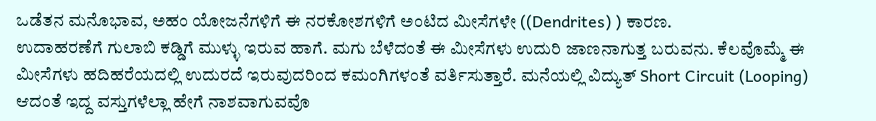ಒಡೆತನ ಮನೊಭಾವ, ಅಹಂ ಯೋಜನೆಗಳಿಗೆ ಈ ನರಕೋಶಗಳಿಗೆ ಅಂಟಿದ ಮೀಸೆಗಳೇ ((Dendrites) ) ಕಾರಣ.
ಉದಾಹರಣೆಗೆ ಗುಲಾಬಿ ಕಡ್ಡಿಗೆ ಮುಳ್ಳು ಇರುವ ಹಾಗೆ. ಮಗು ಬೆಳೆದಂತೆ ಈ ಮೀಸೆಗಳು ಉದುರಿ ಜಾಣನಾಗುತ್ತ ಬರುವನು. ಕೆಲವೊಮ್ಮೆ ಈ ಮೀಸೆಗಳು ಹದಿಹರೆಯದಲ್ಲಿ ಉದುರದೆ ಇರುವುದರಿಂದ ಕಮಂಗಿಗಳಂತೆ ವರ್ತಿಸುತ್ತಾರೆ. ಮನೆಯಲ್ಲಿ ವಿದ್ಯುತ್ Short Circuit (Looping) ಆದಂತೆ ಇದ್ದ ವಸ್ತುಗಳೆಲ್ಲಾ ಹೇಗೆ ನಾಶವಾಗುವವೊ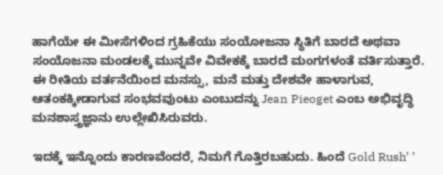ಹಾಗೆಯೇ ಈ ಮೀಸೆಗಳಿಂದ ಗ್ರಹಿಕೆಯು ಸಂಯೋಜನಾ ಸ್ಥಿತಿಗೆ ಬಾರದೆ ಅಥವಾ ಸಂಯೊಜನಾ ಮಂಡಲಕ್ಕೆ ಮುನ್ನವೇ ವಿವೇಕಕ್ಕೆ ಬಾರದೆ ಮಂಗಗಳಂತೆ ವರ್ತಿಸುತ್ತಾರೆ. ಈ ರೀತಿಯ ವರ್ತನೆಯಿಂದ ಮನಸ್ಸು, ಮನೆ ಮತ್ತು ದೇಶವೇ ಹಾಳಾಗುವ, ಆತಂಕಕ್ಕೀಡಾಗುವ ಸಂಭವವುಂಟು ಎಂಬುದನ್ನು Jean Pieoget ಎಂಬ ಅಭಿವೃದ್ಧಿ ಮನಶಾಸ್ತ್ರಜ್ಞಾನು ಉಲ್ಲೇಖಿಸಿರುವರು.

ಇದಕ್ಕೆ ಇನ್ನೊಂದು ಕಾರಣವೆಂದರೆ, ನಿಮಗೆ ಗೊತ್ತಿರಬಹುದು. ಹಿಂದೆ Gold Rush’ ’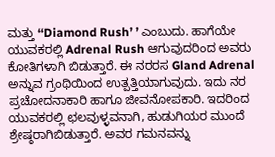ಮತ್ತು ‘‘Diamond Rush’ ’ ಎಂಬುದು. ಹಾಗೆಯೇ ಯುವಕರಲ್ಲಿ Adrenal Rush ಆಗುವುದರಿಂದ ಅವರು ಕೋತಿಗಳಾಗಿ ಬಿಡುತ್ತಾರೆ. ಈ ನರರಸ Gland Adrenal ಅನ್ನುವ ಗ್ರಂಥಿಯಿಂದ ಉತ್ಪತ್ತಿಯಾಗುವುದು. ಇದು ನರ ಪ್ರಚೋದನಾಕಾರಿ ಹಾಗೂ ಜೀವನೋಪಕಾರಿ. ಇದರಿಂದ ಯುವಕರಲ್ಲಿ ಛಲವುಳ್ಳವನಾಗಿ, ಹುಡುಗಿಯರ ಮುಂದೆ ಶ್ರೇಷ್ಠರಾಗಿಬಿಡುತ್ತಾರೆ. ಅವರ ಗಮನವನ್ನು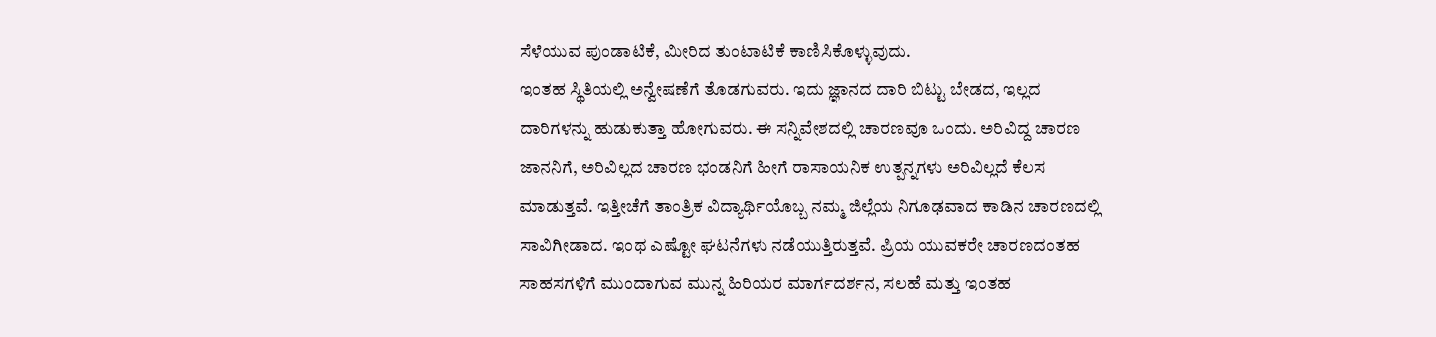ಸೆಳೆಯುವ ಪುಂಡಾಟಿಕೆ, ಮೀರಿದ ತುಂಟಾಟಿಕೆ ಕಾಣಿಸಿಕೊಳ್ಳುವುದು.
ಇಂತಹ ಸ್ಥಿತಿಯಲ್ಲಿ ಅನ್ವೇಷಣೆಗೆ ತೊಡಗುವರು. ಇದು ಜ್ಞಾನದ ದಾರಿ ಬಿಟ್ಟು ಬೇಡದ, ಇಲ್ಲದ ದಾರಿಗಳನ್ನು ಹುಡುಕುತ್ತಾ ಹೋಗುವರು. ಈ ಸನ್ನಿವೇಶದಲ್ಲಿ ಚಾರಣವೂ ಒಂದು. ಅರಿವಿದ್ದ ಚಾರಣ ಜಾನನಿಗೆ, ಅರಿವಿಲ್ಲದ ಚಾರಣ ಭಂಡನಿಗೆ ಹೀಗೆ ರಾಸಾಯನಿಕ ಉತ್ಪನ್ನಗಳು ಅರಿವಿಲ್ಲದೆ ಕೆಲಸ ಮಾಡುತ್ತವೆ. ಇತ್ತೀಚೆಗೆ ತಾಂತ್ರಿಕ ವಿದ್ಯಾರ್ಥಿಯೊಬ್ಬ ನಮ್ಮ ಜಿಲ್ಲೆಯ ನಿಗೂಢವಾದ ಕಾಡಿನ ಚಾರಣದಲ್ಲಿ ಸಾವಿಗೀಡಾದ. ಇಂಥ ಎಷ್ಟೋ ಘಟನೆಗಳು ನಡೆಯುತ್ತಿರುತ್ತವೆ. ಪ್ರಿಯ ಯುವಕರೇ ಚಾರಣದಂತಹ ಸಾಹಸಗಳಿಗೆ ಮುಂದಾಗುವ ಮುನ್ನ ಹಿರಿಯರ ಮಾರ್ಗದರ್ಶನ, ಸಲಹೆ ಮತ್ತು ಇಂತಹ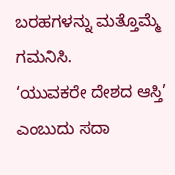ಬರಹಗಳನ್ನು ಮತ್ತೊಮ್ಮೆ ಗಮನಿಸಿ.
‘ಯುವಕರೇ ದೇಶದ ಆಸ್ತಿ’ ಎಂಬುದು ಸದಾ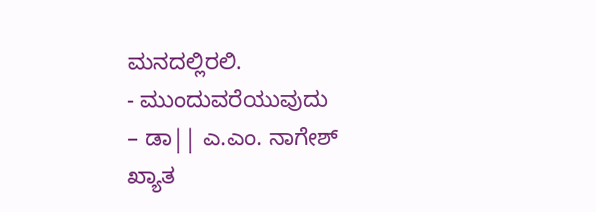ಮನದಲ್ಲಿರಲಿ.
- ಮುಂದುವರೆಯುವುದು
– ಡಾ|| ಎ.ಎಂ. ನಾಗೇಶ್
ಖ್ಯಾತ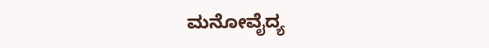ಮನೋವೈದ್ಯ